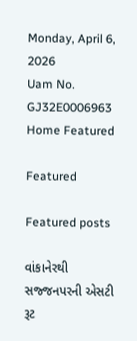Monday, April 6, 2026
Uam No. GJ32E0006963
Home Featured

Featured

Featured posts

વાંકાનેરથી સજ્જનપરની એસટી રૂટ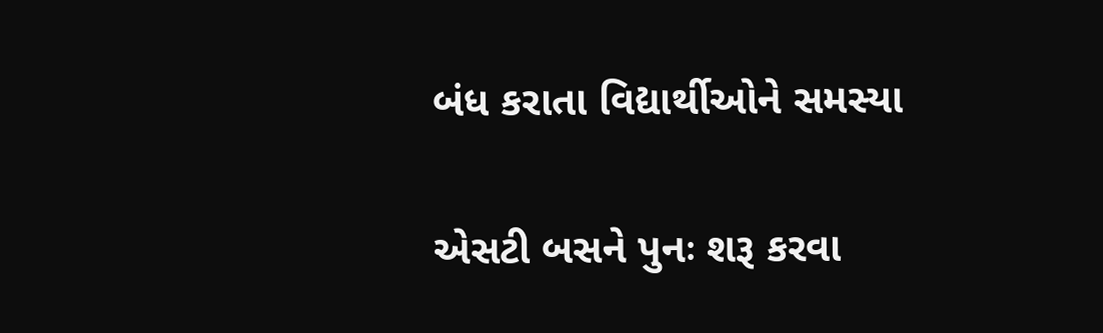બંધ કરાતા વિદ્યાર્થીઓને સમસ્યા

એસટી બસને પુનઃ શરૂ કરવા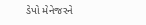ડેપો મેનેજરને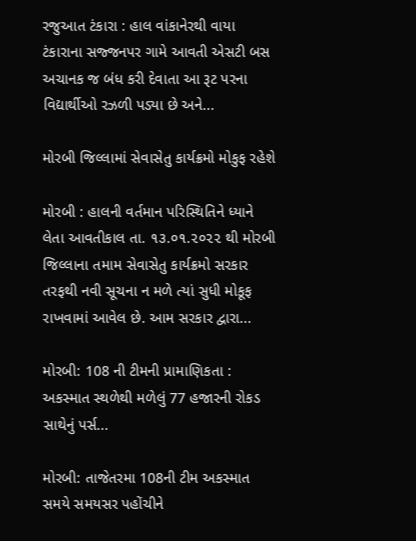રજુઆત ટંકારા : હાલ વાંકાનેરથી વાયા ટંકારાના સજ્જનપર ગામે આવતી એસટી બસ અચાનક જ બંધ કરી દેવાતા આ રૂટ પરના વિદ્યાર્થીઓ રઝળી પડ્યા છે અને...

મોરબી જિલ્લામાં સેવાસેતુ કાર્યક્રમો મોકુફ રહેશે

મોરબી : હાલની વર્તમાન પરિસ્થિતિને ધ્યાને લેતા આવતીકાલ તા. ૧૩.૦૧.૨૦૨૨ થી મોરબી જિલ્લાના તમામ સેવાસેતુ કાર્યક્રમો સરકાર તરફથી નવી સૂચના ન મળે ત્યાં સુધી મોકૂફ રાખવામાં આવેલ છે. આમ સરકાર દ્વારા...

મોરબી: 108 ની ટીમની પ્રામાણિકતા : અકસ્માત સ્થળેથી મળેલું 77 હજારની રોકડ સાથેનું પર્સ...

મોરબી: તાજેતરમા 108ની ટીમ અકસ્માત સમયે સમયસર પહોંચીને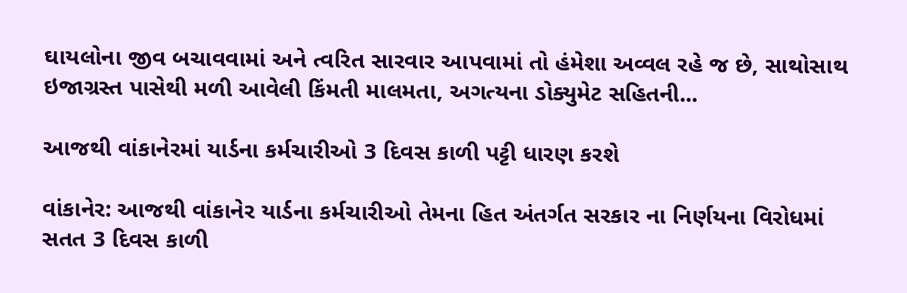ઘાયલોના જીવ બચાવવામાં અને ત્વરિત સારવાર આપવામાં તો હંમેશા અવ્વલ રહે જ છે, સાથોસાથ ઇજાગ્રસ્ત પાસેથી મળી આવેલી કિંમતી માલમતા, અગત્યના ડોક્યુમેટ સહિતની...

આજથી વાંકાનેરમાં યાર્ડના કર્મચારીઓ 3 દિવસ કાળી પટ્ટી ધારણ કરશે

વાંકાનેર: આજથી વાંકાનેર યાર્ડના કર્મચારીઓ તેમના હિત અંતર્ગત સરકાર ના નિર્ણયના વિરોધમાં સતત 3 દિવસ કાળી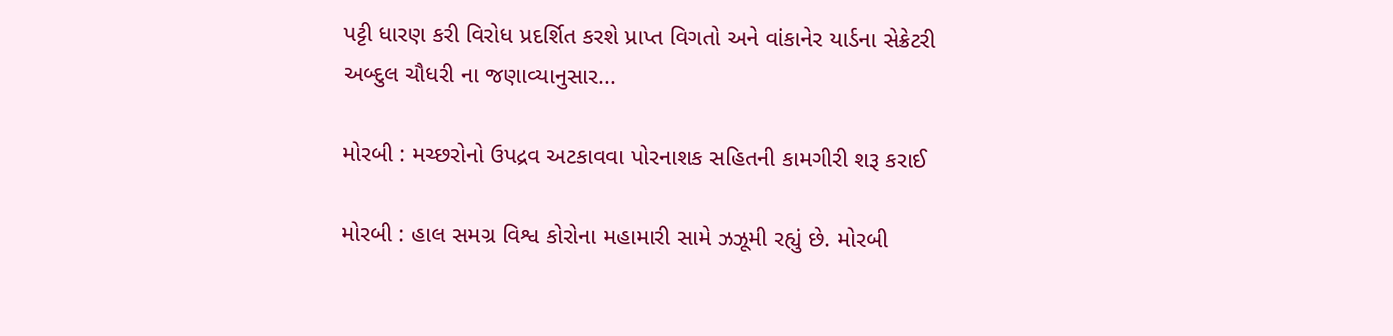પટ્ટી ધારણ કરી વિરોધ પ્રદર્શિત કરશે પ્રાપ્ત વિગતો અને વાંકાનેર યાર્ડના સેક્રેટરી અબ્દુલ ચૌધરી ના જણાવ્યાનુસાર...

મોરબી : મચ્છરોનો ઉપદ્રવ અટકાવવા પોરનાશક સહિતની કામગીરી શરૂ કરાઈ

મોરબી : હાલ સમગ્ર વિશ્વ કોરોના મહામારી સામે ઝઝૂમી રહ્યું છે. મોરબી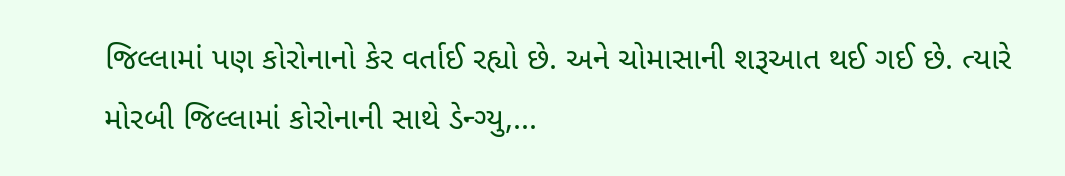જિલ્લામાં પણ કોરોનાનો કેર વર્તાઈ રહ્યો છે. અને ચોમાસાની શરૂઆત થઈ ગઈ છે. ત્યારે મોરબી જિલ્લામાં કોરોનાની સાથે ડેન્ગ્યુ,...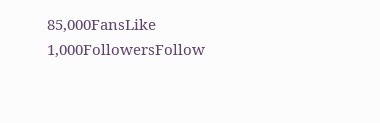85,000FansLike
1,000FollowersFollow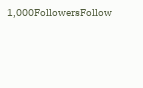1,000FollowersFollow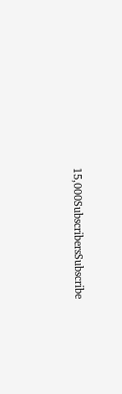15,000SubscribersSubscribe